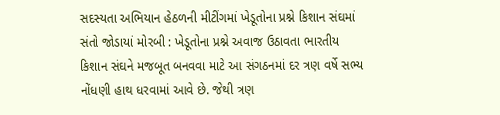સદસ્યતા અભિયાન હેઠળની મીટીંગમાં ખેડૂતોના પ્રશ્ને કિશાન સંઘમાં સંતો જોડાયાં મોરબી : ખેડૂતોના પ્રશ્ને અવાજ ઉઠાવતા ભારતીય કિશાન સંઘને મજબૂત બનવવા માટે આ સંગઠનમાં દર ત્રણ વર્ષે સભ્ય નોંધણી હાથ ધરવામાં આવે છે. જેથી ત્રણ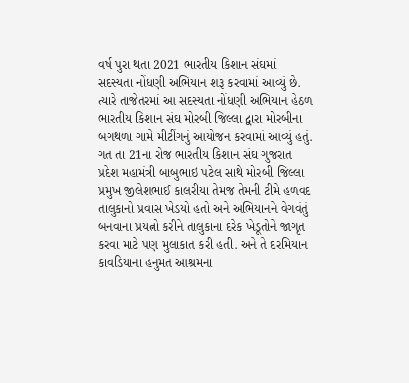વર્ષ પુરા થતા 2021 ભારતીય કિશાન સંઘમાં સદસ્યતા નોંધણી અભિયાન શરૂ કરવામાં આવ્યું છે. ત્યારે તાજેતરમાં આ સદસ્યતા નોંધણી અભિયાન હેઠળ ભારતીય કિશાન સંઘ મોરબી જિલ્લા દ્વારા મોરબીના બગથળા ગામે મીટીંગનું આયોજન કરવામાં આવ્યું હતું. ગત તા 21ના રોજ ભારતીય કિશાન સંઘ ગુજરાત પ્રદેશ મહામંત્રી બાબુભાઇ પટેલ સાથે મોરબી જિલ્લા પ્રમુખ જીલેશભાઈ કાલરીયા તેમજ તેમની ટીમે હળવદ તાલુકાનો પ્રવાસ ખેડયો હતો અને અભિયાનને વેગવંતું બનવાના પ્રયત્નો કરીને તાલુકાના દરેક ખેડૂતોને જાગૃત કરવા માટે પણ મુલાકાત કરી હતી. અને તે દરમિયાન કાવડિયાના હનુમત આશ્રમના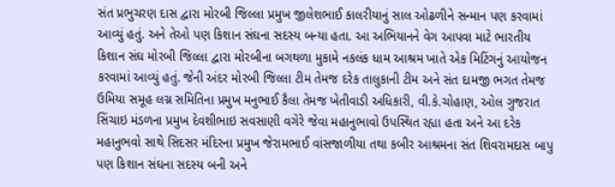સંત પ્રભુચરણ દાસ દ્વારા મોરબી જિલ્લા પ્રમુખ જીલેશભાઈ કાલરીયાનું સાલ ઓઢળીને સન્માન પણ કરવામાં આવ્યું હતું. અને તેઓ પણ કિશાન સંઘના સદસ્ય બન્યા હતા. આ અભિયાનને વેગ આપવા માટે ભારતીય કિશાન સંઘ મોરબી જિલ્લા દ્વારા મોરબીના બગથળા મુકામે નકલંક ધામ આશ્રમ ખાતે એક મિટિંગનું આયોજન કરવામાં આવ્યું હતું. જેની અંદર મોરબી જિલ્લા ટીમ તેમજ દરેક તાલુકાની ટીમ અને સંત દામજી ભગત તેમજ ઉમિયા સમૂહ લગ્ન સમિતિના પ્રમુખ મનુભાઈ કૈલા તેમજ ખેતીવાડી અધિકારી, વી.કે.ચોહાણ, ઓલ ગુજરાત સિંચાઇ મંડળના પ્રમુખ દેવશીભાઇ સવસાણી વગેરે જેવા મહાનુભાવો ઉપસ્થિત રહ્યા હતા અને આ દરેક મહાનુભવો સાથે સિદસર મંદિરના પ્રમુખ જેરામભાઈ વાંસજાળીયા તથા કબીર આશ્રમના સંત શિવરામદાસ બાપુ પણ કિશાન સંઘના સદસ્ય બની અને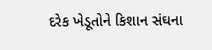દરેક ખેડૂતોને કિશાન સંઘના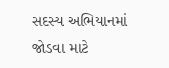સદસ્ય અભિયાનમાં જોડવા માટે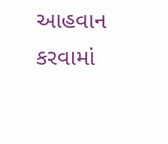આહવાન કરવામાં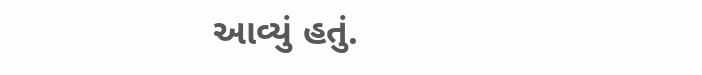આવ્યું હતું.